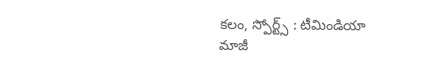కలం, స్పోర్ట్స్ : టీమిండియా మాజీ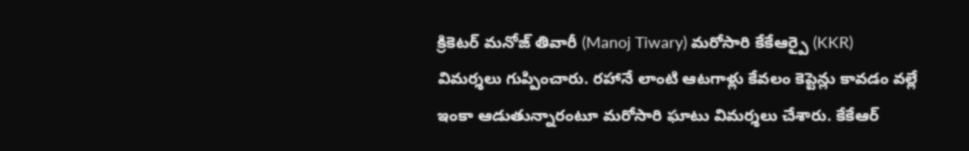క్రికెటర్ మనోజ్ తివారీ (Manoj Tiwary) మరోసారి కేకేఆర్పై (KKR) విమర్శలు గుప్పించారు. రహానే లాంటి ఆటగాళ్లు కేవలం కెప్టెన్లు కావడం వల్లే ఇంకా ఆడుతున్నారంటూ మరోసారి ఘాటు విమర్శలు చేశారు. కేకేఆర్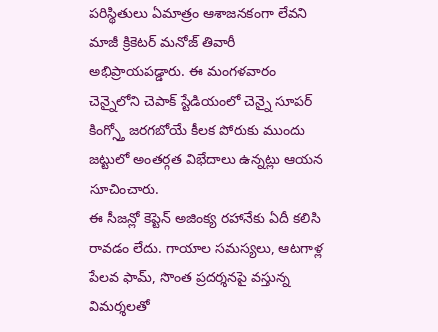పరిస్థితులు ఏమాత్రం ఆశాజనకంగా లేవని మాజీ క్రికెటర్ మనోజ్ తివారీ అభిప్రాయపడ్డారు. ఈ మంగళవారం చెన్నైలోని చెపాక్ స్టేడియంలో చెన్నై సూపర్ కింగ్స్తో జరగబోయే కీలక పోరుకు ముందు జట్టులో అంతర్గత విభేదాలు ఉన్నట్లు ఆయన సూచించారు.
ఈ సీజన్లో కెప్టెన్ అజింక్య రహానేకు ఏదీ కలిసి రావడం లేదు. గాయాల సమస్యలు, ఆటగాళ్ల పేలవ ఫామ్, సొంత ప్రదర్శనపై వస్తున్న విమర్శలతో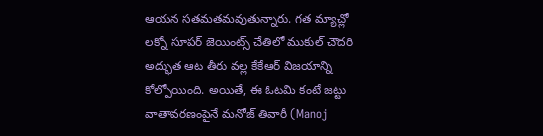ఆయన సతమతమవుతున్నారు. గత మ్యాచ్లో లక్నో సూపర్ జెయింట్స్ చేతిలో ముకుల్ చౌదరి అద్భుత ఆట తీరు వల్ల కేకేఆర్ విజయాన్ని కోల్పోయింది. అయితే, ఈ ఓటమి కంటే జట్టు వాతావరణంపైనే మనోజ్ తివారీ (Manoj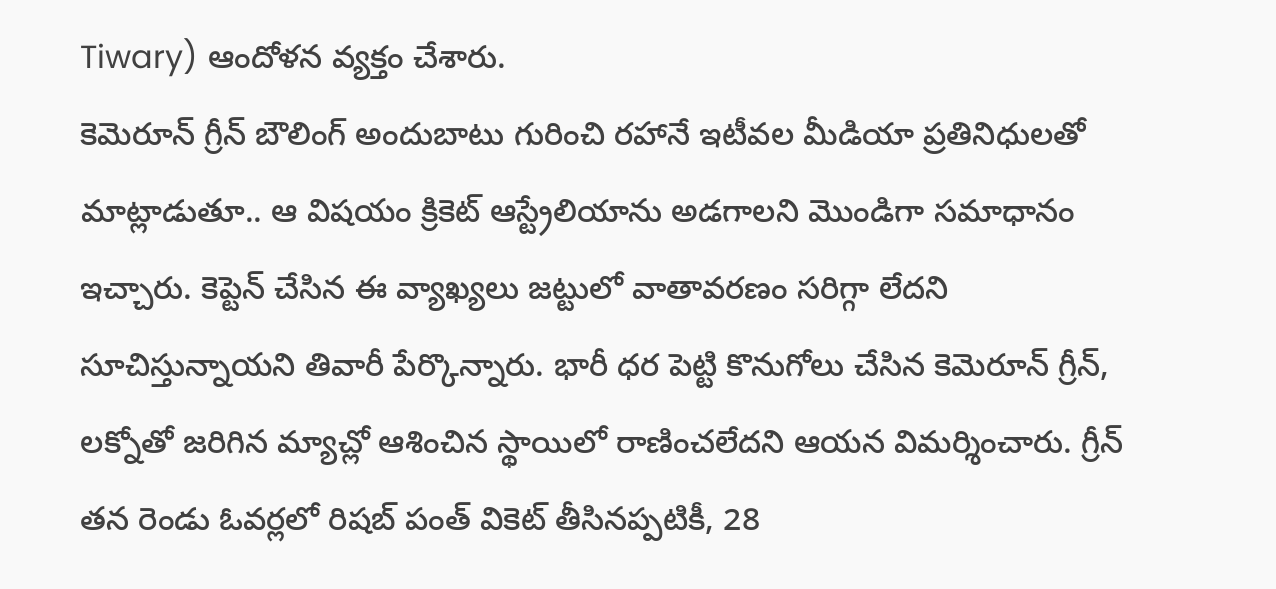Tiwary) ఆందోళన వ్యక్తం చేశారు.
కెమెరూన్ గ్రీన్ బౌలింగ్ అందుబాటు గురించి రహానే ఇటీవల మీడియా ప్రతినిధులతో మాట్లాడుతూ.. ఆ విషయం క్రికెట్ ఆస్ట్రేలియాను అడగాలని మొండిగా సమాధానం ఇచ్చారు. కెప్టెన్ చేసిన ఈ వ్యాఖ్యలు జట్టులో వాతావరణం సరిగ్గా లేదని సూచిస్తున్నాయని తివారీ పేర్కొన్నారు. భారీ ధర పెట్టి కొనుగోలు చేసిన కెమెరూన్ గ్రీన్, లక్నోతో జరిగిన మ్యాచ్లో ఆశించిన స్థాయిలో రాణించలేదని ఆయన విమర్శించారు. గ్రీన్ తన రెండు ఓవర్లలో రిషబ్ పంత్ వికెట్ తీసినప్పటికీ, 28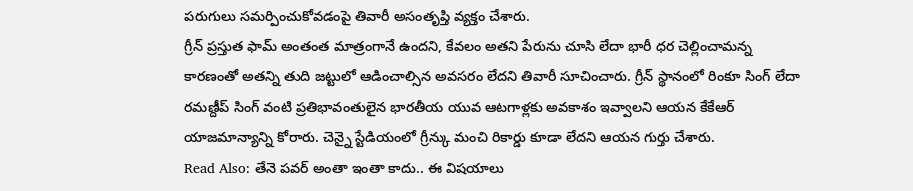పరుగులు సమర్పించుకోవడంపై తివారీ అసంతృప్తి వ్యక్తం చేశారు.
గ్రీన్ ప్రస్తుత ఫామ్ అంతంత మాత్రంగానే ఉందని, కేవలం అతని పేరును చూసి లేదా భారీ ధర చెల్లించామన్న కారణంతో అతన్ని తుది జట్టులో ఆడించాల్సిన అవసరం లేదని తివారీ సూచించారు. గ్రీన్ స్థానంలో రింకూ సింగ్ లేదా రమణ్దీప్ సింగ్ వంటి ప్రతిభావంతులైన భారతీయ యువ ఆటగాళ్లకు అవకాశం ఇవ్వాలని ఆయన కేకేఆర్ యాజమాన్యాన్ని కోరారు. చెన్నై స్టేడియంలో గ్రీన్కు మంచి రికార్డు కూడా లేదని ఆయన గుర్తు చేశారు.
Read Also: తేనె పవర్ అంతా ఇంతా కాదు.. ఈ విషయాలు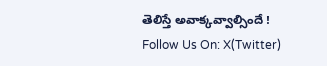తెలిస్తే అవాక్కవ్వాల్సిందే !
Follow Us On: X(Twitter)